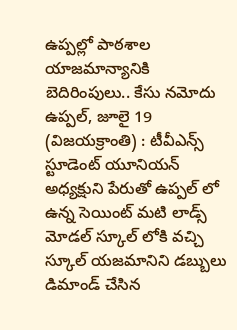ఉప్పల్లో పాఠశాల యాజమాన్యానికి బెదిరింపులు.. కేసు నమోదు
ఉప్పల్, జూలై 19 (విజయక్రాంతి) : టీవీఎన్స్ స్టూడెంట్ యూనియన్ అధ్యక్షుని పేరుతో ఉప్పల్ లో ఉన్న సెయింట్ మటి లాడ్స్ మోడల్ స్కూల్ లోకి వచ్చి స్కూల్ యజమానిని డబ్బులు డిమాండ్ చేసిన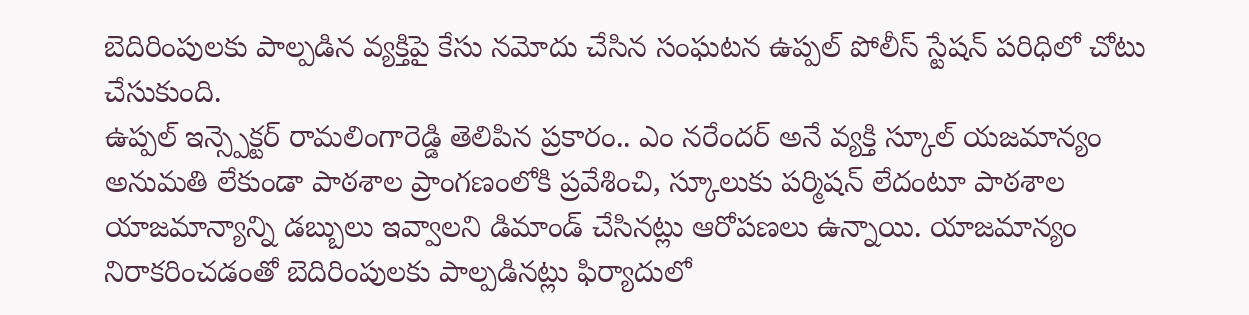బెదిరింపులకు పాల్పడిన వ్యక్తిపై కేసు నమోదు చేసిన సంఘటన ఉప్పల్ పోలీస్ స్టేషన్ పరిధిలో చోటు చేసుకుంది.
ఉప్పల్ ఇన్స్పెక్టర్ రామలింగారెడ్డి తెలిపిన ప్రకారం.. ఎం నరేందర్ అనే వ్యక్తి స్కూల్ యజమాన్యం అనుమతి లేకుండా పాఠశాల ప్రాంగణంలోకి ప్రవేశించి, స్కూలుకు పర్మిషన్ లేదంటూ పాఠశాల యాజమాన్యాన్ని డబ్బులు ఇవ్వాలని డిమాండ్ చేసినట్లు ఆరోపణలు ఉన్నాయి. యాజమాన్యం నిరాకరించడంతో బెదిరింపులకు పాల్పడినట్లు ఫిర్యాదులో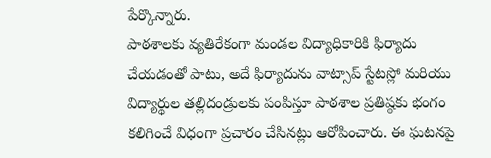పేర్కొన్నారు.
పాఠశాలకు వ్యతిరేకంగా మండల విద్యాధికారికి ఫిర్యాదు చేయడంతో పాటు, అదే ఫిర్యాదును వాట్సాప్ స్టేటస్లో మరియు విద్యార్థుల తల్లిదండ్రులకు పంపిస్తూ పాఠశాల ప్రతిష్ఠకు భంగం కలిగించే విధంగా ప్రచారం చేసినట్లు ఆరోపించారు. ఈ ఘటనపై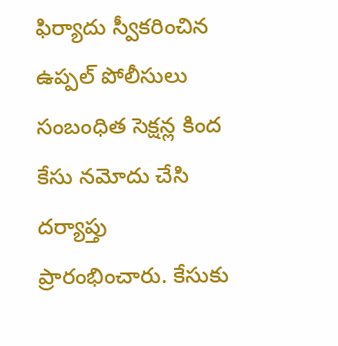ఫిర్యాదు స్వీకరించిన ఉప్పల్ పోలీసులు సంబంధిత సెక్షన్ల కింద కేసు నమోదు చేసి దర్యాప్తు ప్రారంభించారు. కేసుకు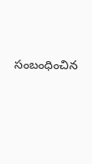సంబంధించిన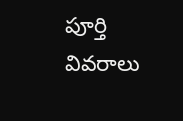పూర్తి వివరాలు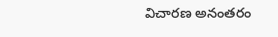విచారణ అనంతరం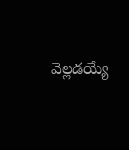వెల్లడయ్యే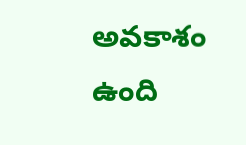అవకాశం ఉంది